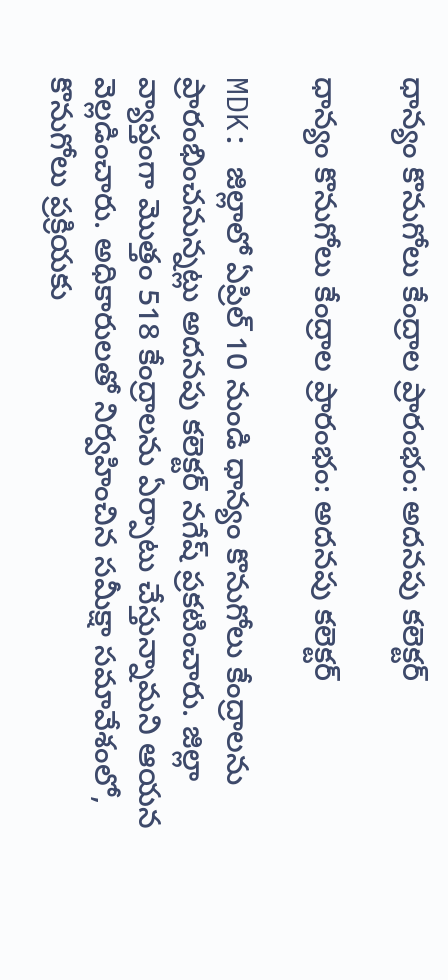ధాన్యం కొనుగోలు కేంద్రాల ప్రారంభం: అదనపు కలెక్టర్

ధాన్యం కొనుగోలు కేంద్రాల ప్రారంభం: అదనపు కలెక్టర్

MDK: జిల్లాలో ఏప్రిల్ 10 నుండి ధాన్యం కొనుగోలు కేంద్రాలను ప్రారంభించనున్నట్లు అదనపు కలెక్టర్ నగేష్ ప్రకటించారు. జిల్లా వ్యాప్తంగా మొత్తం 518 కేంద్రాలను ఏర్పాటు చేస్తున్నామని ఆయన వెల్లడించారు. అధికారులతో నిర్వహించిన సమీక్షా సమావేశంలో, కొనుగోలు ప్రక్రియకు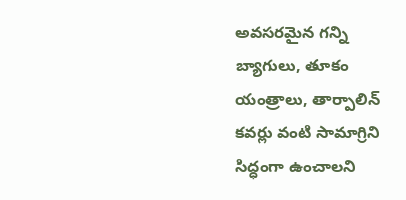అవసరమైన గన్ని బ్యాగులు, తూకం యంత్రాలు, తార్పాలిన్ కవర్లు వంటి సామాగ్రిని సిద్ధంగా ఉంచాలని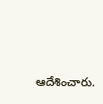ఆదేశించారు.